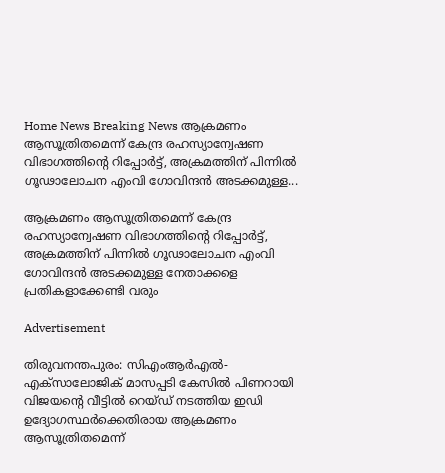Home News Breaking News ആക്രമണം ആസൂത്രിതമെന്ന് കേന്ദ്ര രഹസ്യാന്വേഷണ വിഭാഗത്തിന്‍റെ റിപ്പോര്‍ട്ട്, അക്രമത്തിന് പിന്നില്‍ ഗൂഢാലോചന എംവി ഗോവിന്ദന്‍ അടക്കമുള്ള...

ആക്രമണം ആസൂത്രിതമെന്ന് കേന്ദ്ര രഹസ്യാന്വേഷണ വിഭാഗത്തിന്‍റെ റിപ്പോര്‍ട്ട്, അക്രമത്തിന് പിന്നില്‍ ഗൂഢാലോചന എംവി ഗോവിന്ദന്‍ അടക്കമുള്ള നേതാക്കളെ പ്രതികളാക്കേണ്ടി വരും

Advertisement

തിരുവനന്തപുരം: സിഎംആര്‍എല്‍- എക്‌സാലോജിക് മാസപ്പടി കേസില്‍ പിണറായി വിജയന്റെ വീട്ടില്‍ റെയ്ഡ് നടത്തിയ ഇഡി ഉദ്യോഗസ്ഥര്‍ക്കെതിരായ ആക്രമണം ആസൂത്രിതമെന്ന്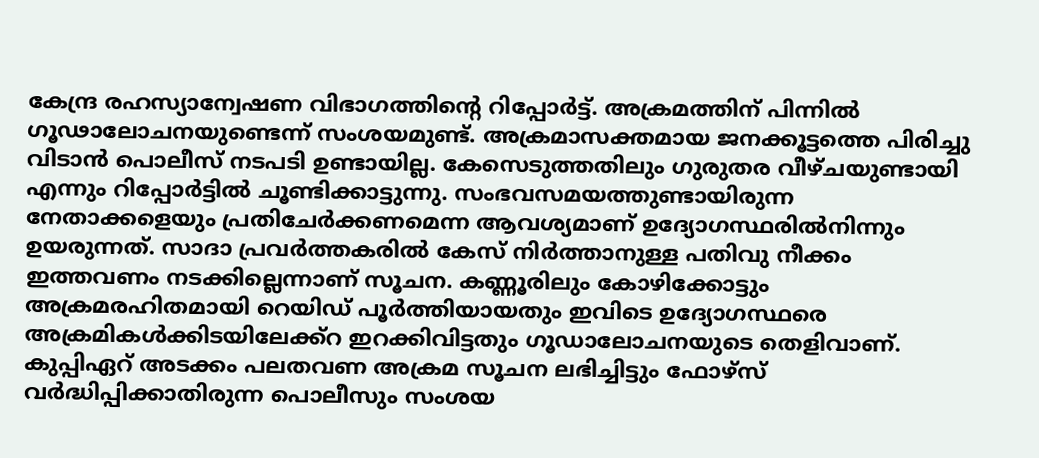കേന്ദ്ര രഹസ്യാന്വേഷണ വിഭാഗത്തിന്റെ റിപ്പോര്‍ട്ട്. അക്രമത്തിന് പിന്നില്‍ ഗൂഢാലോചനയുണ്ടെന്ന് സംശയമുണ്ട്. അക്രമാസക്തമായ ജനക്കൂട്ടത്തെ പിരിച്ചു വിടാന്‍ പൊലീസ് നടപടി ഉണ്ടായില്ല. കേസെടുത്തതിലും ഗുരുതര വീഴ്ചയുണ്ടായി എന്നും റിപ്പോര്‍ട്ടില്‍ ചൂണ്ടിക്കാട്ടുന്നു. സംഭവസമയത്തുണ്ടായിരുന്ന നേതാക്കളെയും പ്രതിചേര്‍ക്കണമെന്ന ആവശ്യമാണ് ഉദ്യോഗസ്ഥരില്‍നിന്നും ഉയരുന്നത്. സാദാ പ്രവര്‍ത്തകരില്‍ കേസ് നിര്‍ത്താനുള്ള പതിവു നീക്കം ഇത്തവണം നടക്കില്ലെന്നാണ് സൂചന. കണ്ണൂരിലും കോഴിക്കോട്ടും അക്രമരഹിതമായി റെയിഡ് പൂര്‍ത്തിയായതും ഇവിടെ ഉദ്യോഗസ്ഥരെ അക്രമികള്‍ക്കിടയിലേക്ക്റ ഇറക്കിവിട്ടതും ഗൂഡാലോചനയുടെ തെളിവാണ്. കുപ്പിഏറ് അടക്കം പലതവണ അക്രമ സൂചന ലഭിച്ചിട്ടും ഫോഴ്സ് വര്‍ദ്ധിപ്പിക്കാതിരുന്ന പൊലീസും സംശയ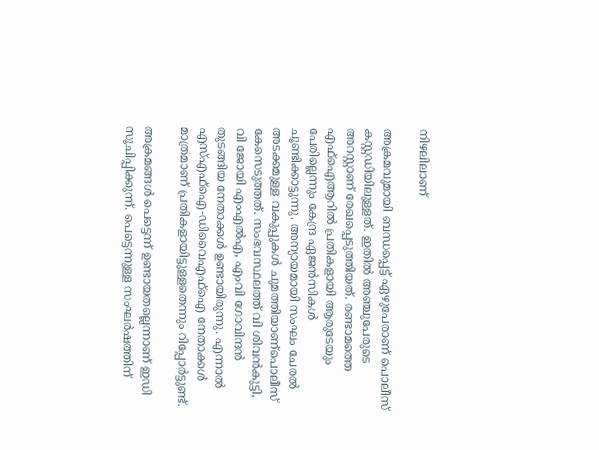നിഴലിലാണ്

അക്രമവുമായി ബന്ധപ്പെട്ട് ഏഴുപേരാണ് പൊലീസ് കസ്റ്റഡിയിലുള്ളത്. ഇതില്‍ അഞ്ചുപേരുടെ അറസ്റ്റാണ് രേഖപ്പെടുത്തിയത്. രണ്ടാമത്തെ എഫ്‌ഐആറില്‍ പ്രതികളായി ആരുടേയും പേരില്ലെന്നും കേന്ദ്ര ഏജന്‍സികള്‍ ചൂണ്ടിക്കാട്ടുന്നു. അന്യായമായി സംഘം ചേരല്‍ അടക്കമുള്ള വകുപ്പുകള്‍ ചുമത്തിയാണ്പൊലീസ് കേസെടുത്തത്. സംഭവസ്ഥലത്ത് വി ശിവന്‍കുട്ടി, വി ജോയി എംഎല്‍എ, എംവി ഗോവിന്ദന്‍ തുടങ്ങിയ നേതാക്കള്‍ ഉണ്ടായിരുന്നു. എന്നാല്‍ എസ്എഫ്‌ഐ-ഡിവൈഎഫ്‌ഐ നേതാക്കള്‍ മാത്രമാണ് പ്രതികളായിട്ടുള്ളതെന്നും റിപ്പോര്‍ട്ടുണ്ട്.

അക്രമങ്ങള്‍ പെട്ടെന്ന് ഉണ്ടായതല്ലെന്നാണ് ഇഡി സൂചിപ്പിക്കുന്ന്. പെട്ടെന്നുള്ള സംഘര്‍ഷത്തിന്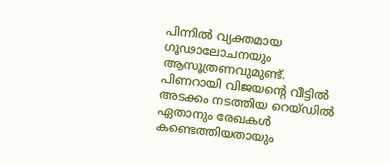പിന്നില്‍ വ്യക്തമായ ഗൂഢാലോചനയും ആസൂത്രണവുമുണ്ട്. പിണറായി വിജയന്റെ വീട്ടില്‍ അടക്കം നടത്തിയ റെയ്ഡില്‍ ഏതാനും രേഖകള്‍ കണ്ടെത്തിയതായും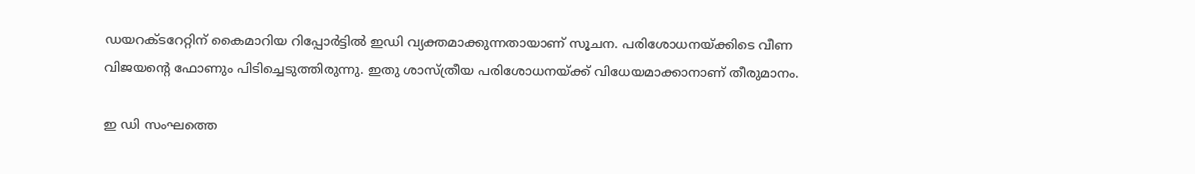ഡയറക്ടറേറ്റിന് കൈമാറിയ റിപ്പോര്‍ട്ടില്‍ ഇഡി വ്യക്തമാക്കുന്നതായാണ് സൂചന. പരിശോധനയ്ക്കിടെ വീണ വിജയന്റെ ഫോണും പിടിച്ചെടുത്തിരുന്നു. ഇതു ശാസ്ത്രീയ പരിശോധനയ്ക്ക് വിധേയമാക്കാനാണ് തീരുമാനം.

ഇ ഡി സംഘത്തെ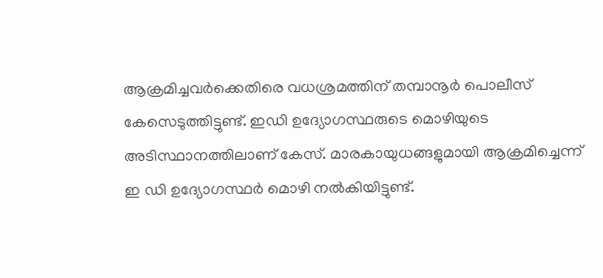ആക്രമിച്ചവര്‍ക്കെതിരെ വധശ്രമത്തിന് തമ്പാനൂര്‍ പൊലീസ് കേസെടുത്തിട്ടുണ്ട്. ഇഡി ഉദ്യോഗസ്ഥരുടെ മൊഴിയുടെ അടിസ്ഥാനത്തിലാണ് കേസ്. മാരകായുധങ്ങളുമായി ആക്രമിച്ചെന്ന് ഇ ഡി ഉദ്യോഗസ്ഥര്‍ മൊഴി നല്‍കിയിട്ടുണ്ട്.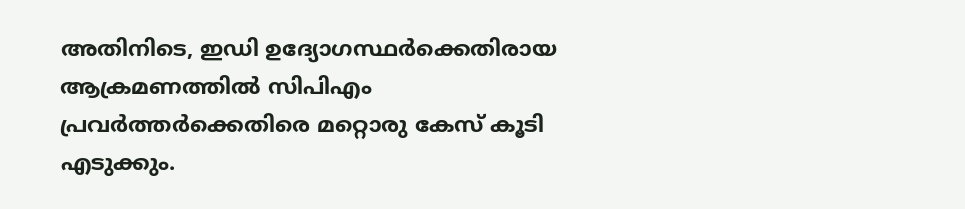അതിനിടെ, ഇഡി ഉദ്യോഗസ്ഥര്‍ക്കെതിരായ ആക്രമണത്തില്‍ സിപിഎം പ്രവര്‍ത്തര്‍ക്കെതിരെ മറ്റൊരു കേസ് കൂടി എടുക്കും.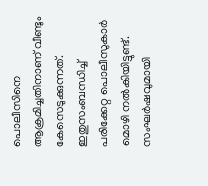പൊലീസിനെ ആക്രമിച്ചതിനാണ് വീണ്ടും കേസെടുക്കുന്നത്. ഇതുസംബന്ധിച്ച് പരിക്കേറ്റ പൊലീസുകാര്‍ മൊഴി നല്‍കിയിട്ടുണ്ട്. സംഘര്‍ഷവുമായി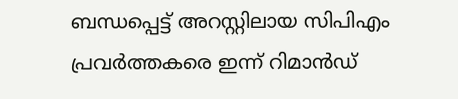ബന്ധപ്പെട്ട് അറസ്റ്റിലായ സിപിഎം പ്രവര്‍ത്തകരെ ഇന്ന് റിമാന്‍ഡ്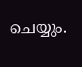ചെയ്യും.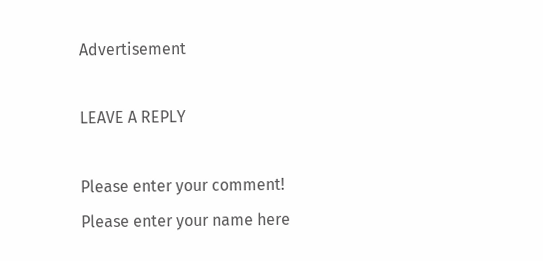Advertisement

LEAVE A REPLY

Please enter your comment!
Please enter your name here